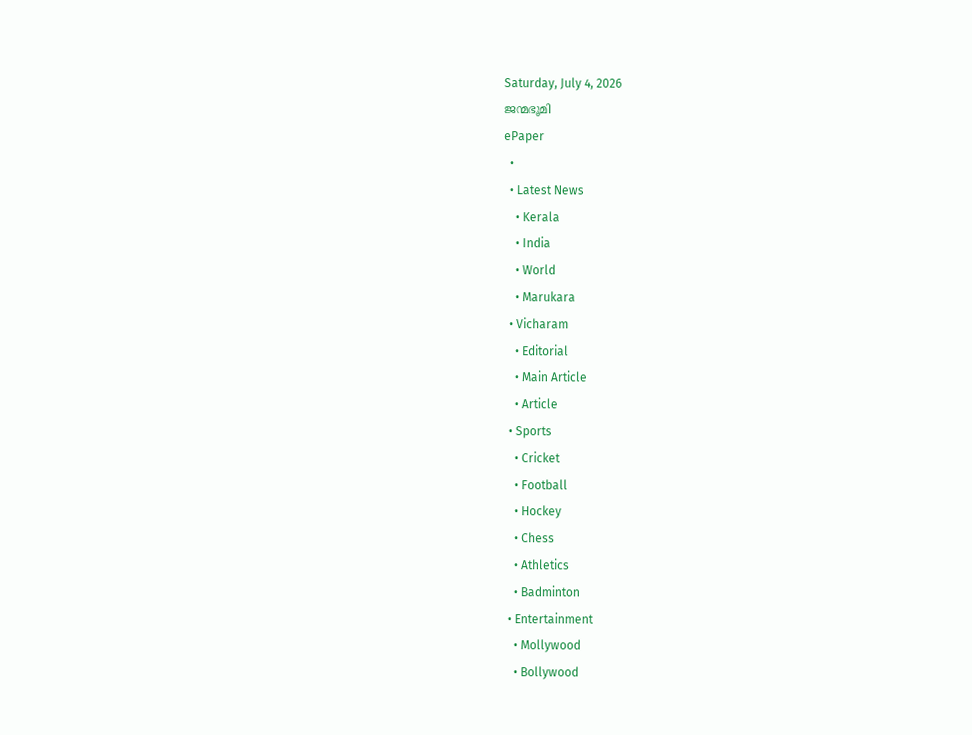Saturday, July 4, 2026
ജന്മഭൂമി
ePaper
  •
  • Latest News
    • Kerala
    • India
    • World
    • Marukara
  • Vicharam
    • Editorial
    • Main Article
    • Article
  • Sports
    • Cricket
    • Football
    • Hockey
    • Chess
    • Athletics
    • Badminton
  • Entertainment
    • Mollywood
    • Bollywood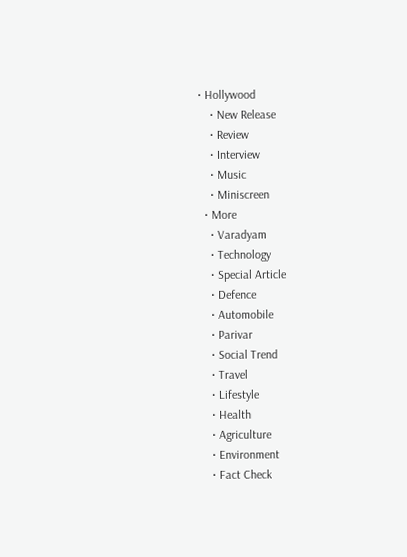• Hollywood
    • New Release
    • Review
    • Interview
    • Music
    • Miniscreen
  • More
    • Varadyam
    • Technology
    • Special Article
    • Defence
    • Automobile
    • Parivar
    • Social Trend
    • Travel
    • Lifestyle
    • Health
    • Agriculture
    • Environment
    • Fact Check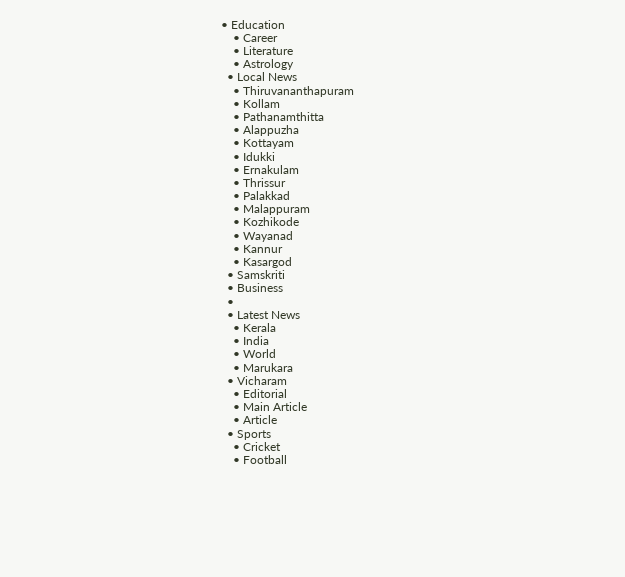• Education
    • Career
    • Literature
    • Astrology
  • Local News
    • Thiruvananthapuram
    • Kollam
    • Pathanamthitta
    • Alappuzha
    • Kottayam
    • Idukki
    • Ernakulam
    • Thrissur
    • Palakkad
    • Malappuram
    • Kozhikode
    • Wayanad
    • Kannur
    • Kasargod
  • Samskriti
  • Business
  •
  • Latest News
    • Kerala
    • India
    • World
    • Marukara
  • Vicharam
    • Editorial
    • Main Article
    • Article
  • Sports
    • Cricket
    • Football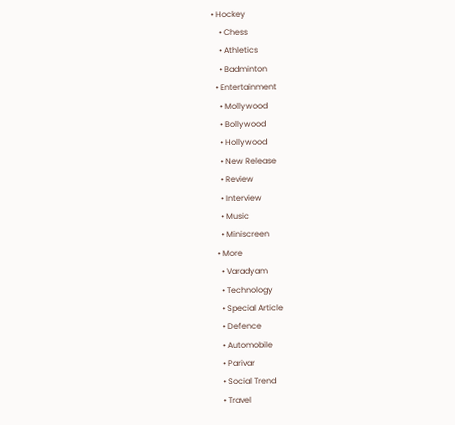• Hockey
    • Chess
    • Athletics
    • Badminton
  • Entertainment
    • Mollywood
    • Bollywood
    • Hollywood
    • New Release
    • Review
    • Interview
    • Music
    • Miniscreen
  • More
    • Varadyam
    • Technology
    • Special Article
    • Defence
    • Automobile
    • Parivar
    • Social Trend
    • Travel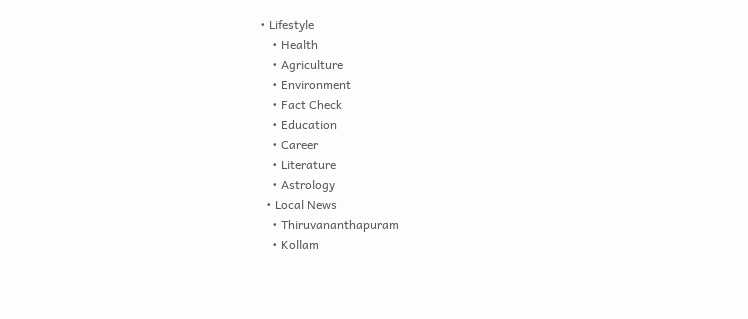• Lifestyle
    • Health
    • Agriculture
    • Environment
    • Fact Check
    • Education
    • Career
    • Literature
    • Astrology
  • Local News
    • Thiruvananthapuram
    • Kollam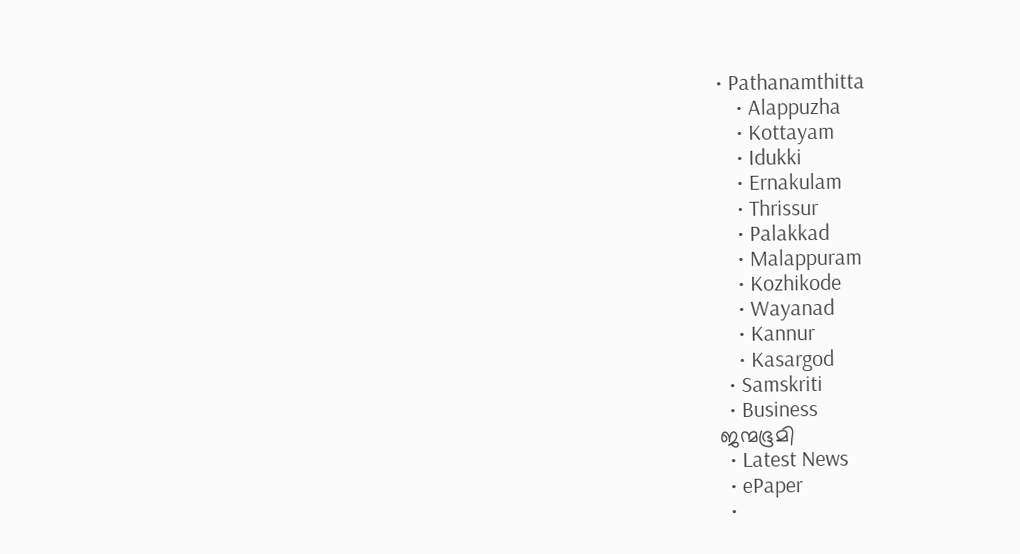• Pathanamthitta
    • Alappuzha
    • Kottayam
    • Idukki
    • Ernakulam
    • Thrissur
    • Palakkad
    • Malappuram
    • Kozhikode
    • Wayanad
    • Kannur
    • Kasargod
  • Samskriti
  • Business
ജന്മഭൂമി
  • Latest News
  • ePaper
  •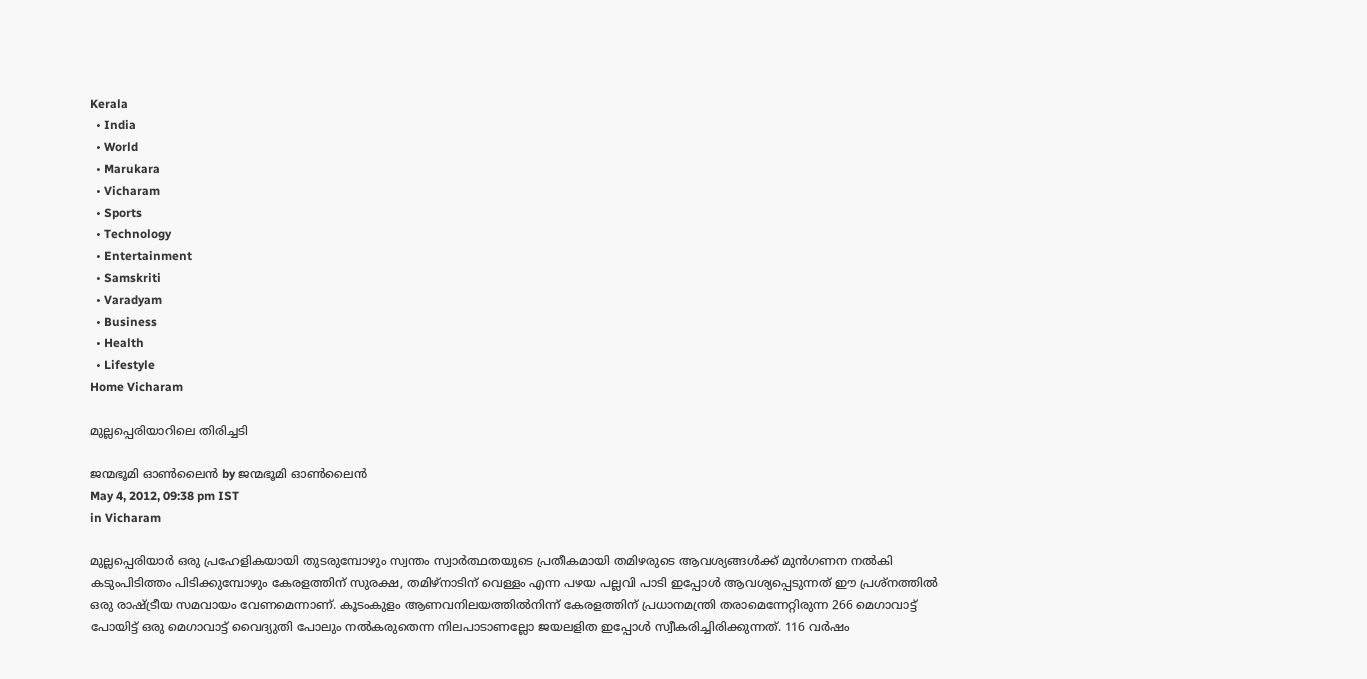Kerala
  • India
  • World
  • Marukara
  • Vicharam
  • Sports
  • Technology
  • Entertainment
  • Samskriti
  • Varadyam
  • Business
  • Health
  • Lifestyle
Home Vicharam

മുല്ലപ്പെരിയാറിലെ തിരിച്ചടി

ജന്മഭൂമി ഓണ്‍ലൈന്‍ by ജന്മഭൂമി ഓണ്‍ലൈന്‍
May 4, 2012, 09:38 pm IST
in Vicharam

മുല്ലപ്പെരിയാര്‍ ഒരു പ്രഹേളികയായി തുടരുമ്പോഴും സ്വന്തം സ്വാര്‍ത്ഥതയുടെ പ്രതീകമായി തമിഴരുടെ ആവശ്യങ്ങള്‍ക്ക്‌ മുന്‍ഗണന നല്‍കി കടുംപിടിത്തം പിടിക്കുമ്പോഴും കേരളത്തിന്‌ സുരക്ഷ, തമിഴ്‌നാടിന്‌ വെള്ളം എന്ന പഴയ പല്ലവി പാടി ഇപ്പോള്‍ ആവശ്യപ്പെടുന്നത്‌ ഈ പ്രശ്നത്തില്‍ ഒരു രാഷ്‌ട്രീയ സമവായം വേണമെന്നാണ്‌. കൂടംകുളം ആണവനിലയത്തില്‍നിന്ന്‌ കേരളത്തിന്‌ പ്രധാനമന്ത്രി തരാമെന്നേറ്റിരുന്ന 266 മെഗാവാട്ട്‌ പോയിട്ട്‌ ഒരു മെഗാവാട്ട്‌ വൈദ്യുതി പോലും നല്‍കരുതെന്ന നിലപാടാണല്ലോ ജയലളിത ഇപ്പോള്‍ സ്വീകരിച്ചിരിക്കുന്നത്‌. 116 വര്‍ഷം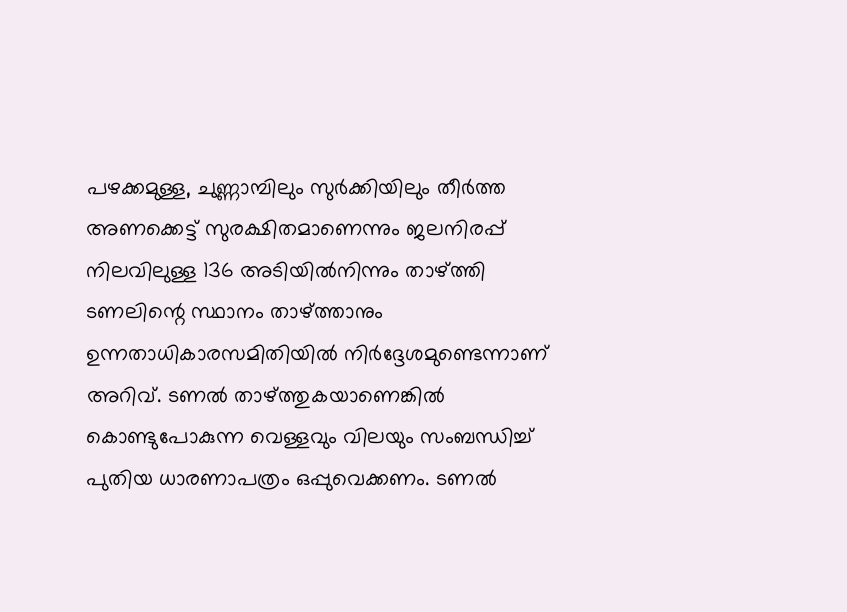പഴക്കമുള്ള, ചുണ്ണാമ്പിലും സുര്‍ക്കിയിലും തീര്‍ത്ത അണക്കെട്ട്‌ സുരക്ഷിതമാണെന്നും ജലനിരപ്പ്‌ നിലവിലുള്ള 136 അടിയില്‍നിന്നും താഴ്‌ത്തി ടണലിന്റെ സ്ഥാനം താഴ്‌ത്താനും ഉന്നതാധികാരസമിതിയില്‍ നിര്‍ദ്ദേശമുണ്ടെന്നാണ്‌ അറിവ്‌. ടണല്‍ താഴ്‌ത്തുകയാണെങ്കില്‍ കൊണ്ടുപോകുന്ന വെള്ളവും വിലയും സംബന്ധിച്ച്‌ പുതിയ ധാരണാപത്രം ഒപ്പുവെക്കണം. ടണല്‍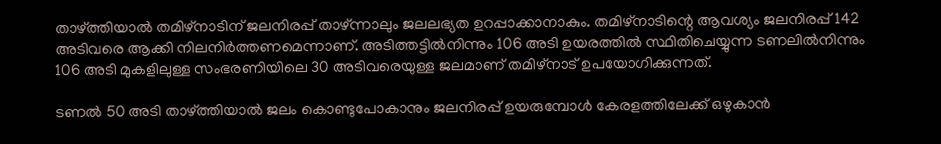താഴ്‌ത്തിയാല്‍ തമിഴ്‌നാടിന്‌ ജലനിരപ്പ്‌ താഴ്‌ന്നാലും ജലലഭ്യത ഉറപ്പാക്കാനാകും. തമിഴ്‌നാടിന്റെ ആവശ്യം ജലനിരപ്പ്‌ 142 അടിവരെ ആക്കി നിലനിര്‍ത്തണമെന്നാണ്‌. അടിത്തട്ടില്‍നിന്നും 106 അടി ഉയരത്തില്‍ സ്ഥിതിചെയ്യുന്ന ടണലില്‍നിന്നും 106 അടി മുകളിലുള്ള സംഭരണിയിലെ 30 അടിവരെയുള്ള ജലമാണ്‌ തമിഴ്‌നാട്‌ ഉപയോഗിക്കുന്നത്‌.

ടണല്‍ 50 അടി താഴ്‌ത്തിയാല്‍ ജലം കൊണ്ടുപോകാനും ജലനിരപ്പ്‌ ഉയരുമ്പോള്‍ കേരളത്തിലേക്ക്‌ ഒഴുകാന്‍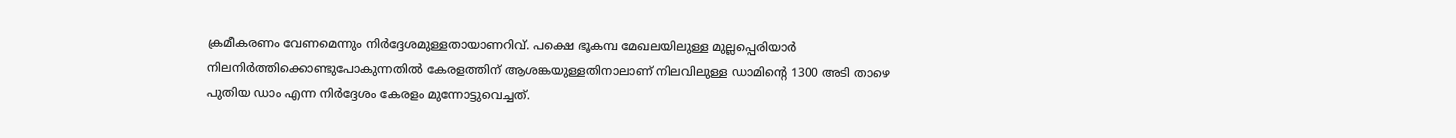ക്രമീകരണം വേണമെന്നും നിര്‍ദ്ദേശമുള്ളതായാണറിവ്‌. പക്ഷെ ഭൂകമ്പ മേഖലയിലുള്ള മുല്ലപ്പെരിയാര്‍ നിലനിര്‍ത്തിക്കൊണ്ടുപോകുന്നതില്‍ കേരളത്തിന്‌ ആശങ്കയുള്ളതിനാലാണ്‌ നിലവിലുള്ള ഡാമിന്റെ 1300 അടി താഴെ പുതിയ ഡാം എന്ന നിര്‍ദ്ദേശം കേരളം മുന്നോട്ടുവെച്ചത്‌.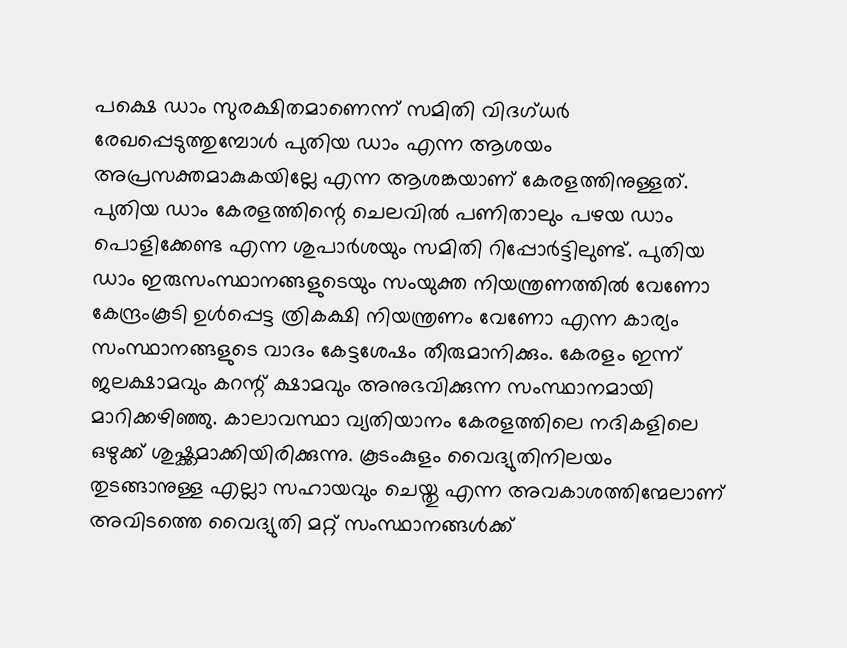പക്ഷെ ഡാം സുരക്ഷിതമാണെന്ന്‌ സമിതി വിദഗ്ധര്‍ രേഖപ്പെടുത്തുമ്പോള്‍ പുതിയ ഡാം എന്ന ആശയം അപ്രസക്തമാകുകയില്ലേ എന്ന ആശങ്കയാണ്‌ കേരളത്തിനുള്ളത്‌. പുതിയ ഡാം കേരളത്തിന്റെ ചെലവില്‍ പണിതാലും പഴയ ഡാം പൊളിക്കേണ്ട എന്ന ശുപാര്‍ശയും സമിതി റിപ്പോര്‍ട്ടിലുണ്ട്‌. പുതിയ ഡാം ഇരുസംസ്ഥാനങ്ങളുടെയും സംയുക്ത നിയന്ത്രണത്തില്‍ വേണോ കേന്ദ്രംകൂടി ഉള്‍പ്പെട്ട ത്രികക്ഷി നിയന്ത്രണം വേണോ എന്ന കാര്യം സംസ്ഥാനങ്ങളുടെ വാദം കേട്ടശേഷം തീരുമാനിക്കും. കേരളം ഇന്ന്‌ ജലക്ഷാമവും കറന്റ്‌ ക്ഷാമവും അനുഭവിക്കുന്ന സംസ്ഥാനമായി മാറിക്കഴിഞ്ഞു. കാലാവസ്ഥാ വ്യതിയാനം കേരളത്തിലെ നദികളിലെ ഒഴുക്ക്‌ ശുഷ്ക്കമാക്കിയിരിക്കുന്നു. കൂടംകുളം വൈദ്യുതിനിലയം തുടങ്ങാനുള്ള എല്ലാ സഹായവും ചെയ്തു എന്ന അവകാശത്തിന്മേലാണ്‌ അവിടത്തെ വൈദ്യുതി മറ്റ്‌ സംസ്ഥാനങ്ങള്‍ക്ക്‌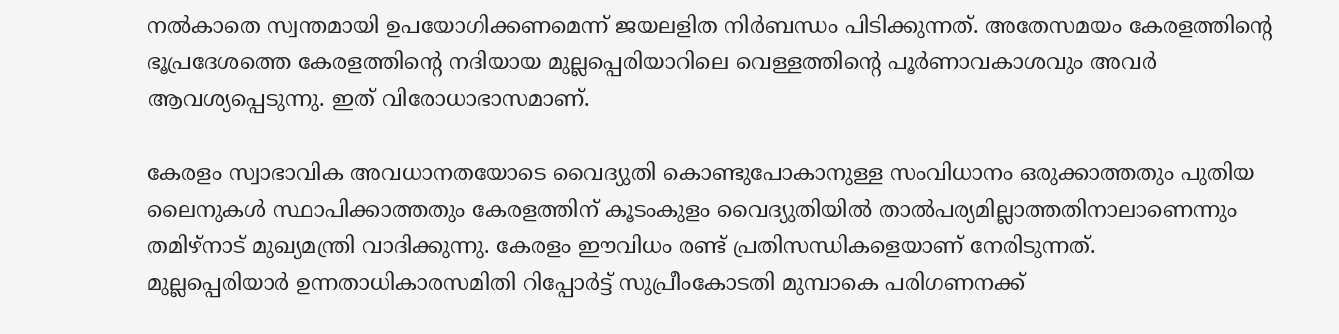നല്‍കാതെ സ്വന്തമായി ഉപയോഗിക്കണമെന്ന്‌ ജയലളിത നിര്‍ബന്ധം പിടിക്കുന്നത്‌. അതേസമയം കേരളത്തിന്റെ ഭൂപ്രദേശത്തെ കേരളത്തിന്റെ നദിയായ മുല്ലപ്പെരിയാറിലെ വെള്ളത്തിന്റെ പൂര്‍ണാവകാശവും അവര്‍ ആവശ്യപ്പെടുന്നു. ഇത്‌ വിരോധാഭാസമാണ്‌.

കേരളം സ്വാഭാവിക അവധാനതയോടെ വൈദ്യുതി കൊണ്ടുപോകാനുള്ള സംവിധാനം ഒരുക്കാത്തതും പുതിയ ലൈനുകള്‍ സ്ഥാപിക്കാത്തതും കേരളത്തിന്‌ കൂടംകുളം വൈദ്യുതിയില്‍ താല്‍പര്യമില്ലാത്തതിനാലാണെന്നും തമിഴ്‌നാട്‌ മുഖ്യമന്ത്രി വാദിക്കുന്നു. കേരളം ഈവിധം രണ്ട്‌ പ്രതിസന്ധികളെയാണ്‌ നേരിടുന്നത്‌.
മുല്ലപ്പെരിയാര്‍ ഉന്നതാധികാരസമിതി റിപ്പോര്‍ട്ട്‌ സുപ്രീംകോടതി മുമ്പാകെ പരിഗണനക്ക്‌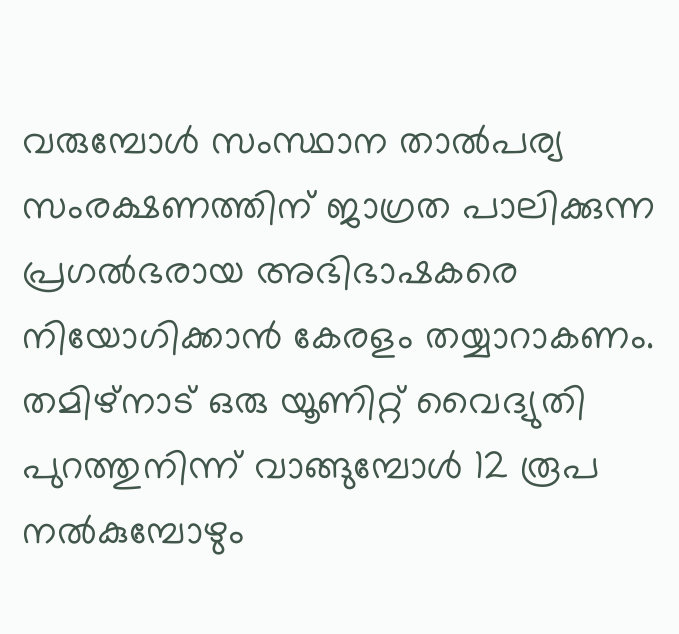വരുമ്പോള്‍ സംസ്ഥാന താല്‍പര്യ സംരക്ഷണത്തിന്‌ ജാഗ്രത പാലിക്കുന്ന പ്രഗല്‍ഭരായ അഭിഭാഷകരെ നിയോഗിക്കാന്‍ കേരളം തയ്യാറാകണം. തമിഴ്‌നാട്‌ ഒരു യൂണിറ്റ്‌ വൈദ്യുതി പുറത്തുനിന്ന്‌ വാങ്ങുമ്പോള്‍ 12 രൂപ നല്‍കുമ്പോഴും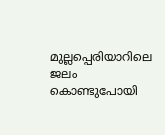മുല്ലപ്പെരിയാറിലെ ജലം കൊണ്ടുപോയി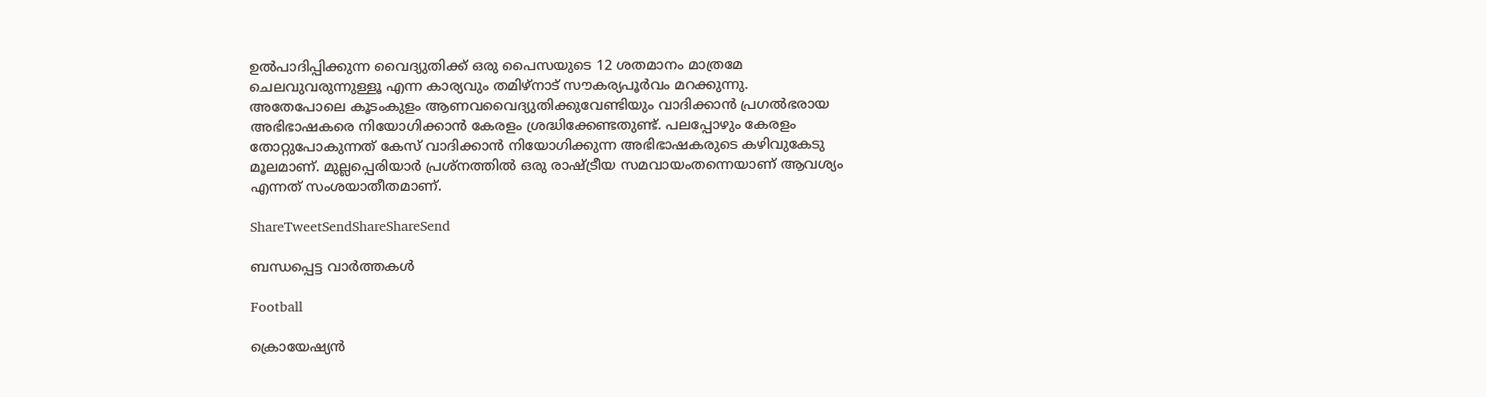ഉല്‍പാദിപ്പിക്കുന്ന വൈദ്യുതിക്ക്‌ ഒരു പൈസയുടെ 12 ശതമാനം മാത്രമേ ചെലവുവരുന്നുള്ളൂ എന്ന കാര്യവും തമിഴ്‌നാട്‌ സൗകര്യപൂര്‍വം മറക്കുന്നു. അതേപോലെ കൂടംകുളം ആണവവൈദ്യുതിക്കുവേണ്ടിയും വാദിക്കാന്‍ പ്രഗല്‍ഭരായ അഭിഭാഷകരെ നിയോഗിക്കാന്‍ കേരളം ശ്രദ്ധിക്കേണ്ടതുണ്ട്‌. പലപ്പോഴും കേരളം തോറ്റുപോകുന്നത്‌ കേസ്‌ വാദിക്കാന്‍ നിയോഗിക്കുന്ന അഭിഭാഷകരുടെ കഴിവുകേടു മൂലമാണ്‌. മുല്ലപ്പെരിയാര്‍ പ്രശ്നത്തില്‍ ഒരു രാഷ്‌ട്രീയ സമവായംതന്നെയാണ്‌ ആവശ്യം എന്നത്‌ സംശയാതീതമാണ്‌.

ShareTweetSendShareShareSend

ബന്ധപ്പെട്ട വാര്‍ത്തകള്‍

Football

ക്രൊയേഷ്യന്‍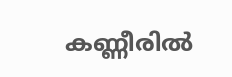കണ്ണീരില്‍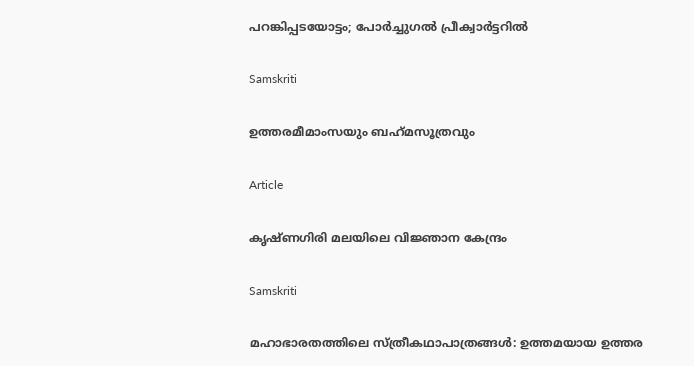പറങ്കിപ്പടയോട്ടം; പോര്‍ച്ചുഗല്‍ പ്രീക്വാര്‍ട്ടറില്‍

Samskriti

ഉത്തരമീമാംസയും ബഹ്‌മസൂത്രവും

Article

കൃഷ്ണഗിരി മലയിലെ വിജ്ഞാന കേന്ദ്രം

Samskriti

മഹാഭാരതത്തിലെ സ്ത്രീകഥാപാത്രങ്ങള്‍: ഉത്തമയായ ഉത്തര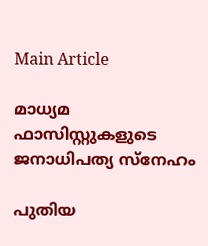Main Article

മാധ്യമ ഫാസിസ്റ്റുകളുടെ ജനാധിപത്യ സ്‌നേഹം

പുതിയ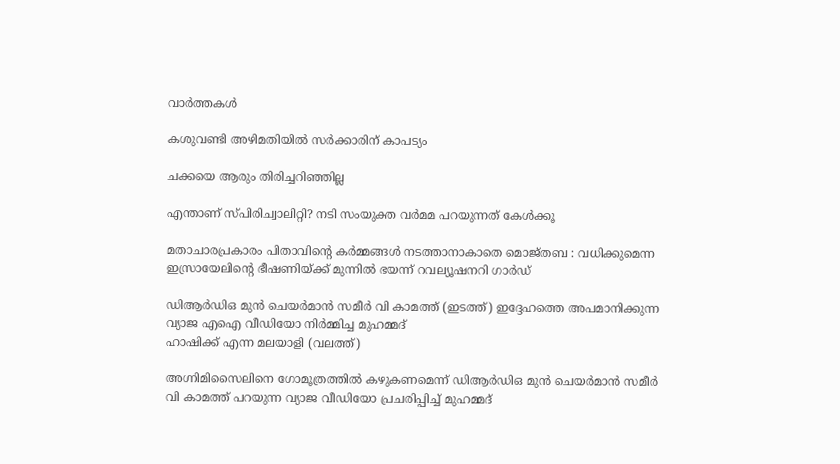വാര്‍ത്തകള്‍

കശുവണ്ടി അഴിമതിയില്‍ സര്‍ക്കാരിന് കാപട്യം

ചക്കയെ ആരും തിരിച്ചറിഞ്ഞില്ല

എന്താണ് സ്പിരിച്വാലിറ്റി? നടി സംയുക്ത വര്‍മമ പറയുന്നത് കേള്‍ക്കൂ

മതാചാരപ്രകാരം പിതാവിന്റെ കർമ്മങ്ങൾ നടത്താനാകാതെ മൊജ്തബ : വധിക്കുമെന്ന ഇസ്രായേലിന്റെ ഭീഷണിയ്‌ക്ക് മുന്നിൽ ഭയന്ന് റവല്യൂഷനറി ഗാർഡ്

ഡിആര്‍ഡിഒ മുന്‍ ചെയര്‍മാന്‍ സമീര്‍ വി കാമത്ത് (ഇടത്ത്) ഇദ്ദേഹത്തെ അപമാനിക്കുന്ന വ്യാജ എഐ വീഡിയോ നിര്‍മ്മിച്ച മുഹമ്മദ്
ഹാഷിക്ക് എന്ന മലയാളി (വലത്ത്)

അഗ്നിമിസൈലിനെ ഗോമൂത്രത്തില്‍ കഴുകണമെന്ന് ഡിആര്‍ഡിഒ മുന്‍ ചെയര്‍മാന്‍ സമീര്‍ വി കാമത്ത് പറയുന്ന വ്യാജ വീഡിയോ പ്രചരിപ്പിച്ച് മുഹമ്മദ്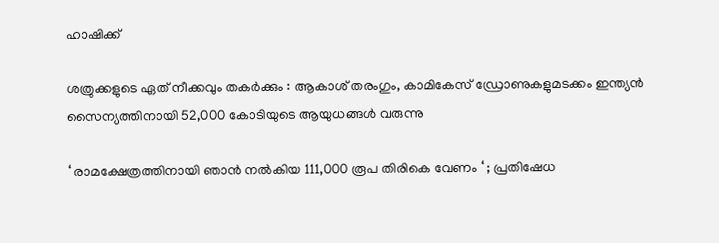ഹാഷിക്ക്

ശത്രുക്കളുടെ ഏത് നീക്കവും തകർക്കും : ആകാശ് തരംഗും, കാമികേസ് ഡ്രോണുകളുമടക്കം ഇന്ത്യൻ സൈന്യത്തിനായി 52,000 കോടിയുടെ ആയുധങ്ങൾ വരുന്നു

‘ രാമക്ഷേത്രത്തിനായി ഞാൻ നൽകിയ 111,000 രൂപ തിരികെ വേണം ‘ ; പ്രതിഷേധ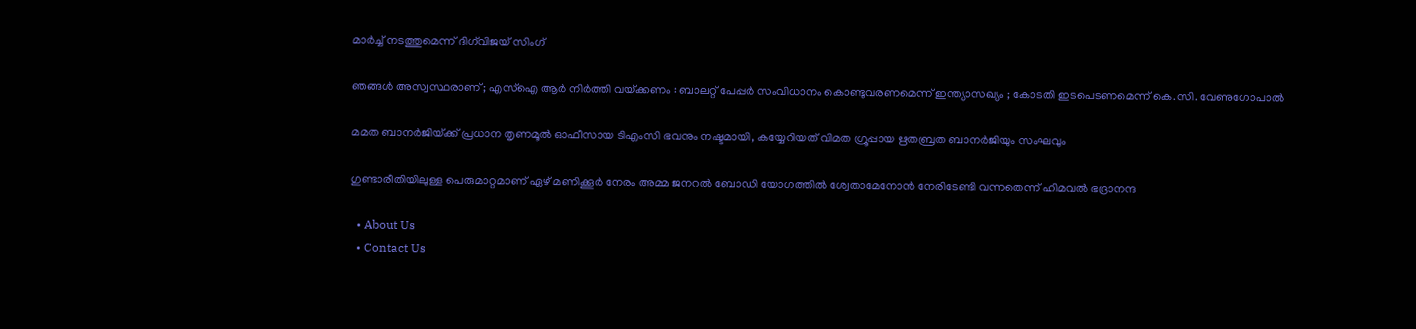മാർച്ച് നടത്തുമെന്ന് ദിഗ്‌വിജയ് സിംഗ്

ഞങ്ങൾ അസ്വസ്ഥരാണ് ; എസ്ഐ ആർ നിർത്തി വയ്‌ക്കണം : ബാലറ്റ് പേപ്പർ സംവിധാനം കൊണ്ടുവരണമെന്ന് ഇന്ത്യാസഖ്യം ; കോടതി ഇടപെടണമെന്ന് കെ.സി. വേണുഗോപാൽ

മമത ബാനര്‍ജിയ്‌ക്ക് പ്രധാന തൃണമൂല്‍ ഓഫീസായ ടിഎംസി ഭവനും നഷ്ടമായി, കയ്യേറിയത് വിമത ഗ്രൂപ്പായ ഋതബ്രത ബാനര്‍ജിയും സംഘവും

ഗുണ്ടാരീതിയിലുള്ള പെരുമാറ്റമാണ് ഏഴ് മണിക്കൂര്‍ നേരം അമ്മ ജനറല്‍ ബോഡി യോഗത്തില്‍ ശ്വേതാമേനോന്‍ നേരിടേണ്ടി വന്നതെന്ന് ഹിമവല്‍ ഭദ്രാനന്ദ

  • About Us
  • Contact Us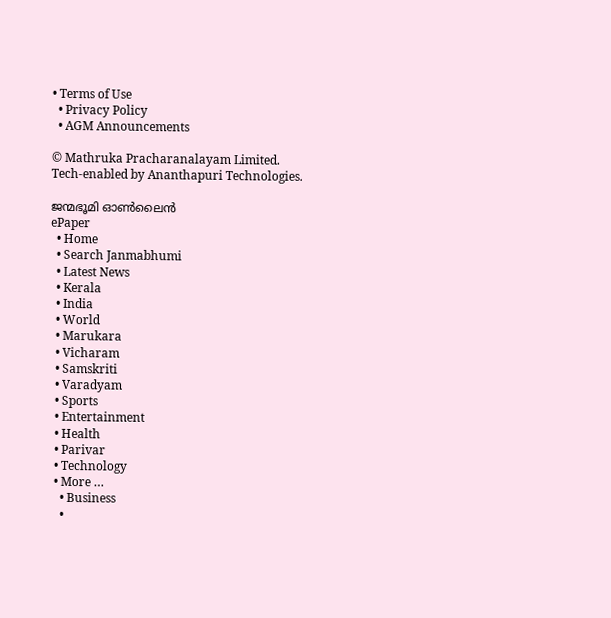• Terms of Use
  • Privacy Policy
  • AGM Announcements

© Mathruka Pracharanalayam Limited.
Tech-enabled by Ananthapuri Technologies.

ജന്മഭൂമി ഓണ്‍ലൈന്‍
ePaper
  • Home
  • Search Janmabhumi
  • Latest News
  • Kerala
  • India
  • World
  • Marukara
  • Vicharam
  • Samskriti
  • Varadyam
  • Sports
  • Entertainment
  • Health
  • Parivar
  • Technology
  • More …
    • Business
    •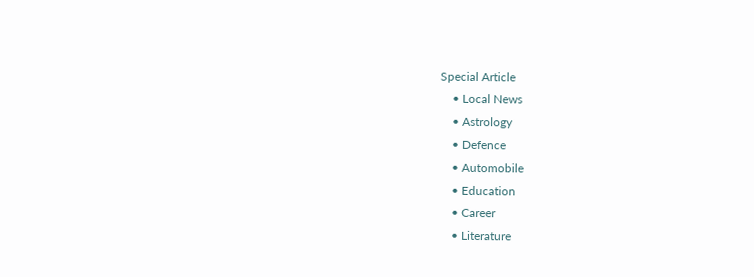Special Article
    • Local News
    • Astrology
    • Defence
    • Automobile
    • Education
    • Career
    • Literature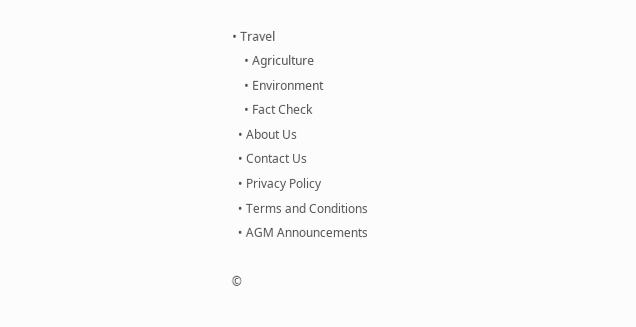• Travel
    • Agriculture
    • Environment
    • Fact Check
  • About Us
  • Contact Us
  • Privacy Policy
  • Terms and Conditions
  • AGM Announcements

©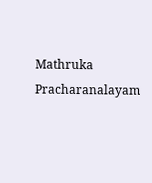Mathruka Pracharanalayam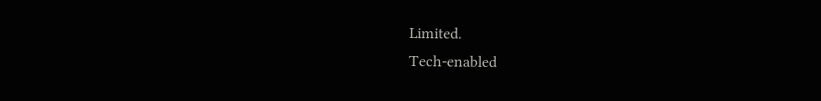Limited.
Tech-enabled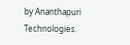by Ananthapuri Technologies.